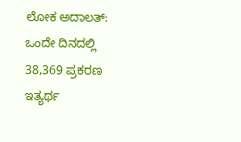ಲೋಕ ಅದಾಲತ್: ಒಂದೇ ದಿನದಲ್ಲಿ 38,369 ಪ್ರಕರಣ ಇತ್ಯರ್ಥ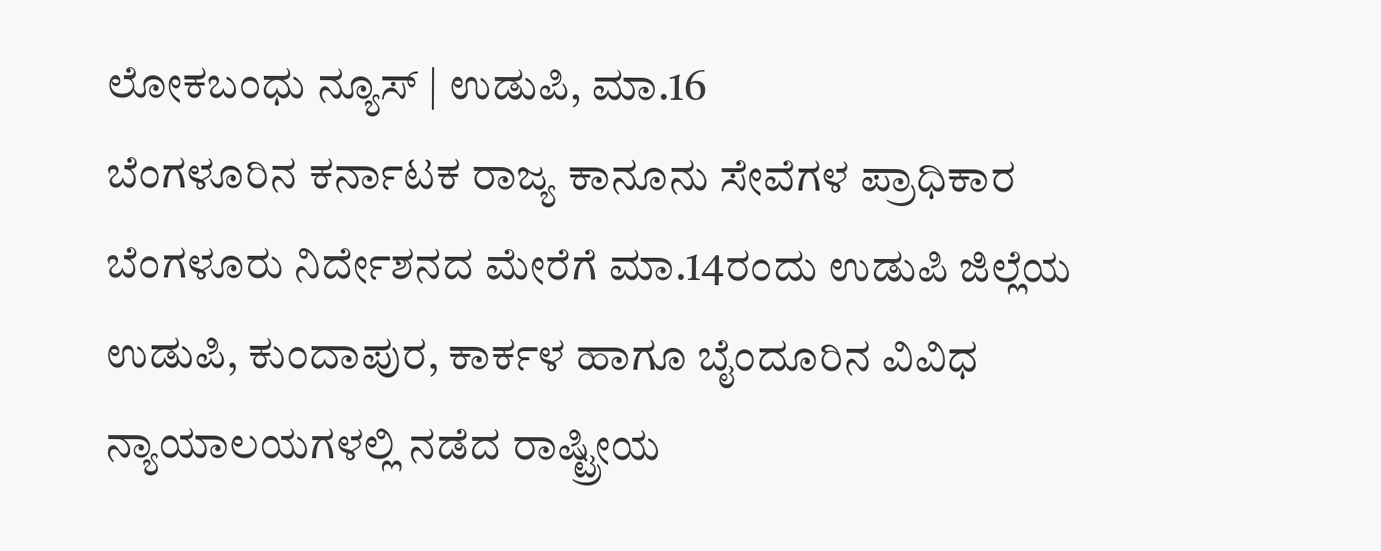ಲೋಕಬಂಧು ನ್ಯೂಸ್ | ಉಡುಪಿ, ಮಾ.16
ಬೆಂಗಳೂರಿನ ಕರ್ನಾಟಕ ರಾಜ್ಯ ಕಾನೂನು ಸೇವೆಗಳ ಪ್ರಾಧಿಕಾರ ಬೆಂಗಳೂರು ನಿರ್ದೇಶನದ ಮೇರೆಗೆ ಮಾ.14ರಂದು ಉಡುಪಿ ಜಿಲ್ಲೆಯ ಉಡುಪಿ, ಕುಂದಾಪುರ, ಕಾರ್ಕಳ ಹಾಗೂ ಬೈಂದೂರಿನ ವಿವಿಧ ನ್ಯಾಯಾಲಯಗಳಲ್ಲಿ ನಡೆದ ರಾಷ್ಟ್ರೀಯ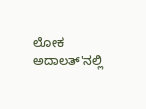ಲೋಕ ಅದಾಲತ್'ನಲ್ಲಿ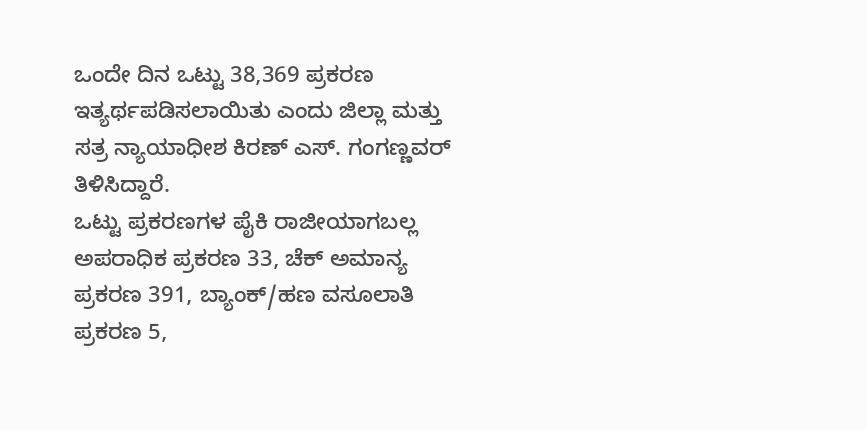ಒಂದೇ ದಿನ ಒಟ್ಟು 38,369 ಪ್ರಕರಣ ಇತ್ಯರ್ಥಪಡಿಸಲಾಯಿತು ಎಂದು ಜಿಲ್ಲಾ ಮತ್ತು ಸತ್ರ ನ್ಯಾಯಾಧೀಶ ಕಿರಣ್ ಎಸ್. ಗಂಗಣ್ಣವರ್ ತಿಳಿಸಿದ್ದಾರೆ.
ಒಟ್ಟು ಪ್ರಕರಣಗಳ ಪೈಕಿ ರಾಜೀಯಾಗಬಲ್ಲ ಅಪರಾಧಿಕ ಪ್ರಕರಣ 33, ಚೆಕ್ ಅಮಾನ್ಯ ಪ್ರಕರಣ 391, ಬ್ಯಾಂಕ್/ಹಣ ವಸೂಲಾತಿ ಪ್ರಕರಣ 5,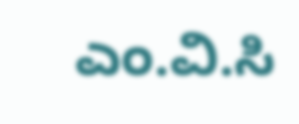ಎಂ.ವಿ.ಸಿ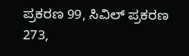ಪ್ರಕರಣ 99, ಸಿವಿಲ್ ಪ್ರಕರಣ 273,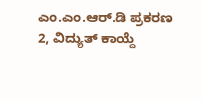ಎಂ.ಎಂ.ಆರ್.ಡಿ ಪ್ರಕರಣ 2, ವಿದ್ಯುತ್ ಕಾಯ್ದೆ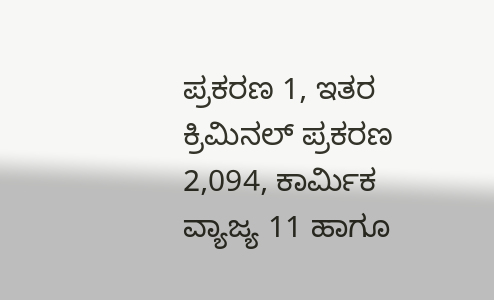ಪ್ರಕರಣ 1, ಇತರ ಕ್ರಿಮಿನಲ್ ಪ್ರಕರಣ 2,094, ಕಾರ್ಮಿಕ ವ್ಯಾಜ್ಯ 11 ಹಾಗೂ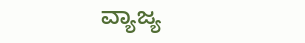ವ್ಯಾಜ್ಯ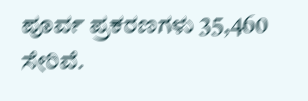ಪೂರ್ವ ಪ್ರಕರಣಗಳು 35,460 ಸೇರಿವೆ.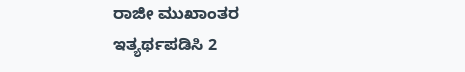ರಾಜೀ ಮುಖಾಂತರ ಇತ್ಯರ್ಥಪಡಿಸಿ 2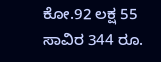ಕೋ.92 ಲಕ್ಷ 55 ಸಾವಿರ 344 ರೂ.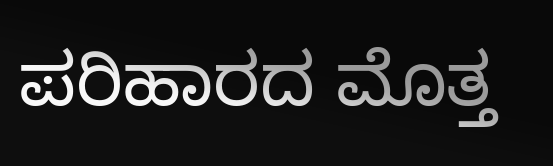ಪರಿಹಾರದ ಮೊತ್ತ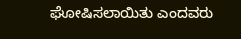ಘೋಷಿಸಲಾಯಿತು ಎಂದವರು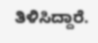ತಿಳಿಸಿದ್ದಾರೆ.